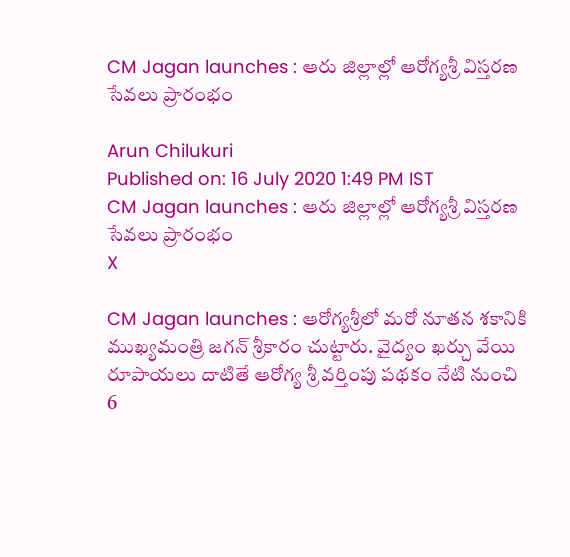CM Jagan launches : ఆరు జిల్లాల్లో ఆరోగ్యశ్రీ విస్తరణ సేవలు ప్రారంభం

Arun Chilukuri
Published on: 16 July 2020 1:49 PM IST
CM Jagan launches : ఆరు జిల్లాల్లో ఆరోగ్యశ్రీ విస్తరణ సేవలు ప్రారంభం
X

CM Jagan launches : ఆరోగ్యశ్రీలో మరో నూతన శకానికి ముఖ్యమంత్రి జగన్‌ శ్రీకారం చుట్టారు. వైద్యం ఖర్చు వేయి రూపాయలు దాటితే ఆరోగ్య శ్రీ వర్తింపు పథకం నేటి నుంచి 6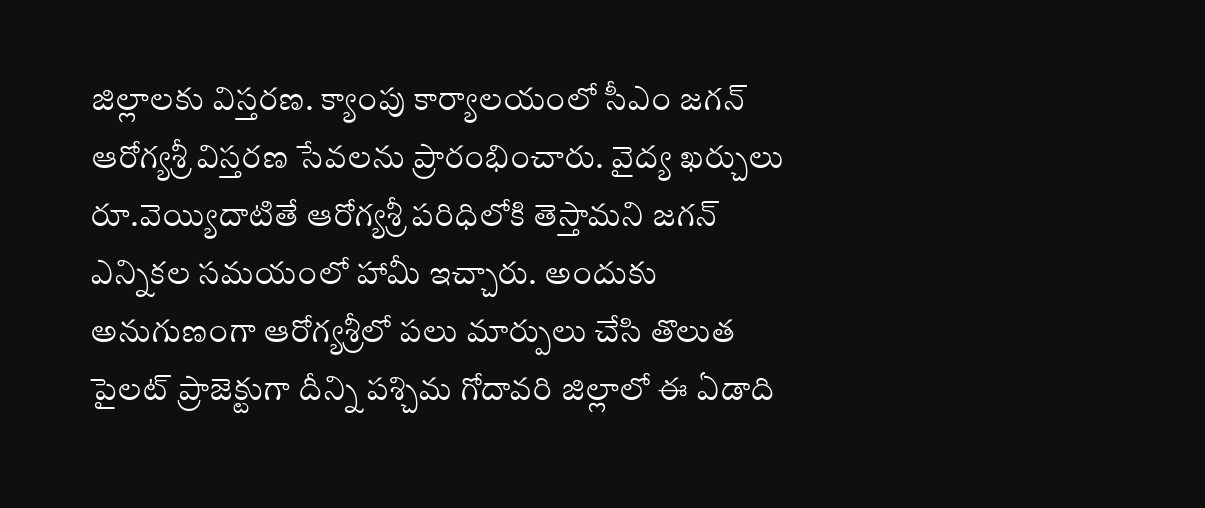జిల్లాలకు విస్తరణ. క్యాంపు కార్యాలయంలో సీఎం జగన్ ఆరోగ్యశ్రీ విస్తరణ సేవలను ప్రారంభించారు. వైద్య ఖర్చులు రూ.వెయ్యిదాటితే ఆరోగ్యశ్రీ పరిధిలోకి తెస్తామని జగన్‌ ఎన్నికల సమయంలో హామీ ఇచ్చారు. అందుకు అనుగుణంగా ఆరోగ్యశ్రీలో పలు మార్పులు చేసి తొలుత పైలట్‌ ప్రాజెక్టుగా దీన్ని పశ్చిమ గోదావరి జిల్లాలో ఈ ఏడాది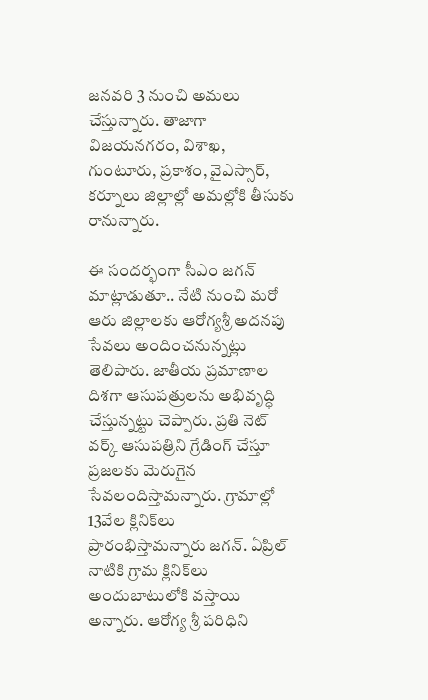జనవరి 3 నుంచి అమలు చేస్తున్నారు. తాజాగా విజయనగరం, విశాఖ, గుంటూరు, ప్రకాశం, వైఎస్సార్, కర్నూలు జిల్లాల్లో అమల్లోకి తీసుకు రానున్నారు.

ఈ సందర్భంగా సీఎం జగన్‌ మాట్లాడుతూ.. నేటి నుంచి మరో ఆరు జిల్లాలకు ఆరోగ్యశ్రీ అదనపు సేవలు అందించనున్నట్లు తెలిపారు. జాతీయ ప్రమాణాల దిశగా ఆసుపత్రులను అభివృద్ధి చేస్తున్నట్టు చెప్పారు. ప్రతి నెట్‌ వర్క్‌ ఆసుపత్రిని గ్రేడింగ్‌ చేస్తూ ప్రజలకు మెరుగైన సేవలందిస్తామన్నారు. గ్రామాల్లో 13వేల క్లినిక్‌లు ప్రారంభిస్తామన్నారు జగన్. ఏప్రిల్ నాటికి గ్రామ క్లినిక్‌లు అందుబాటులోకి వస్తాయి అన్నారు. ఆరోగ్య శ్రీ పరిధిని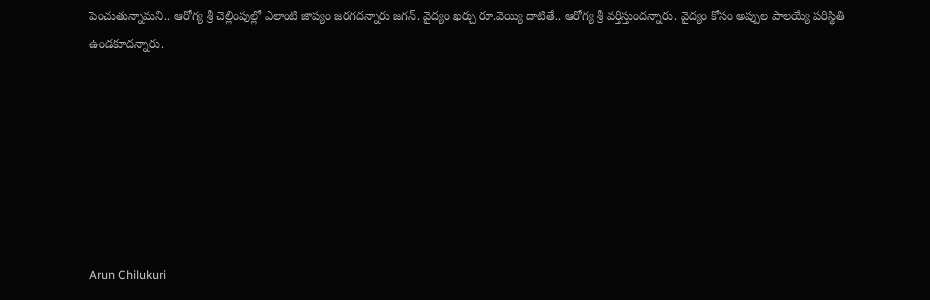పెంచుతున్నామని.. ఆరోగ్య శ్రీ చెల్లింపుల్లో ఎలాంటి జాప్యం జరగదన్నారు జగన్. వైద్యం ఖర్చు రూ.వెయ్యి దాటితే.. ఆరోగ్య శ్రీ వర్తిస్తుందన్నారు. వైద్యం కోసం అప్పుల పాలయ్యే పరిస్థితి ఉండకూదన్నారు.







Arun Chilukuri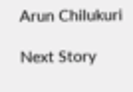Arun Chilukuri

Next Story